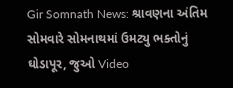Gir Somnath News: શ્રાવણના અંતિમ સોમવારે સોમનાથમાં ઉમટ્યુ ભક્તોનું ઘોડાપૂર, જુઓ Video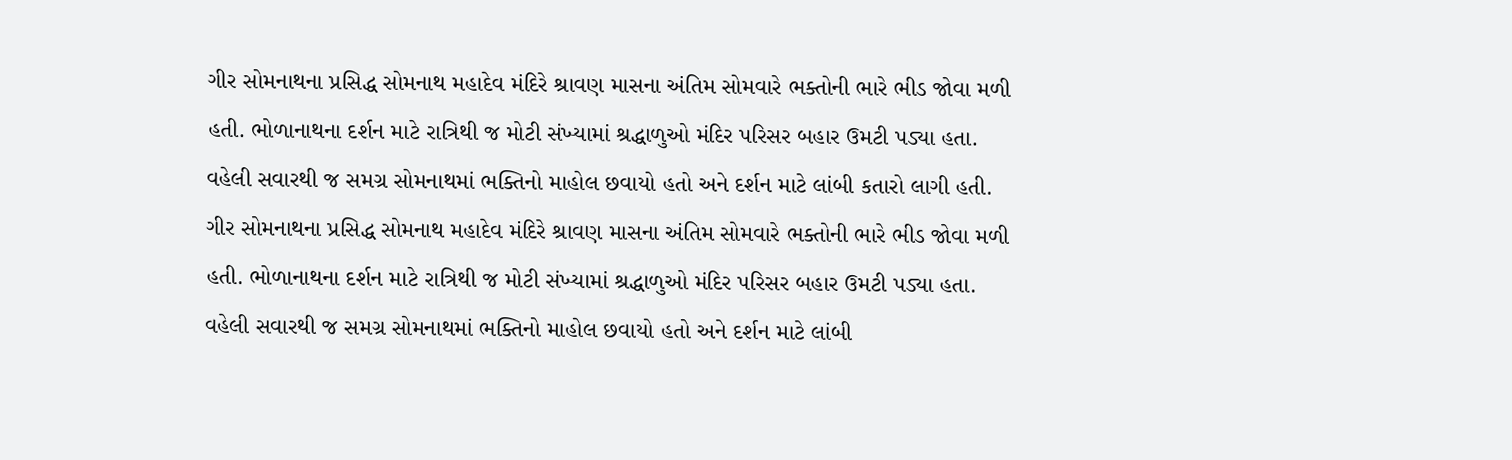ગીર સોમનાથના પ્રસિદ્ધ સોમનાથ મહાદેવ મંદિરે શ્રાવણ માસના અંતિમ સોમવારે ભક્તોની ભારે ભીડ જોવા મળી હતી. ભોળાનાથના દર્શન માટે રાત્રિથી જ મોટી સંખ્યામાં શ્રદ્ધાળુઓ મંદિર પરિસર બહાર ઉમટી પડ્યા હતા. વહેલી સવારથી જ સમગ્ર સોમનાથમાં ભક્તિનો માહોલ છવાયો હતો અને દર્શન માટે લાંબી કતારો લાગી હતી.
ગીર સોમનાથના પ્રસિદ્ધ સોમનાથ મહાદેવ મંદિરે શ્રાવણ માસના અંતિમ સોમવારે ભક્તોની ભારે ભીડ જોવા મળી હતી. ભોળાનાથના દર્શન માટે રાત્રિથી જ મોટી સંખ્યામાં શ્રદ્ધાળુઓ મંદિર પરિસર બહાર ઉમટી પડ્યા હતા. વહેલી સવારથી જ સમગ્ર સોમનાથમાં ભક્તિનો માહોલ છવાયો હતો અને દર્શન માટે લાંબી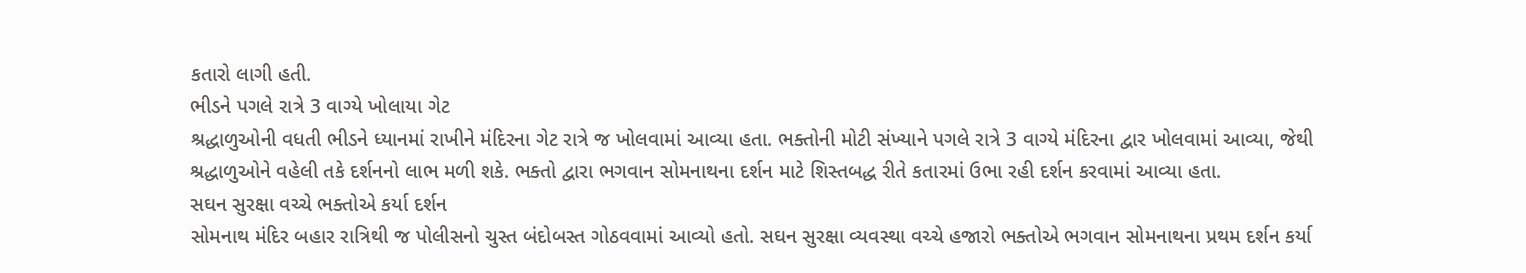કતારો લાગી હતી.
ભીડને પગલે રાત્રે 3 વાગ્યે ખોલાયા ગેટ
શ્રદ્ધાળુઓની વધતી ભીડને ધ્યાનમાં રાખીને મંદિરના ગેટ રાત્રે જ ખોલવામાં આવ્યા હતા. ભક્તોની મોટી સંખ્યાને પગલે રાત્રે 3 વાગ્યે મંદિરના દ્વાર ખોલવામાં આવ્યા, જેથી શ્રદ્ધાળુઓને વહેલી તકે દર્શનનો લાભ મળી શકે. ભક્તો દ્વારા ભગવાન સોમનાથના દર્શન માટે શિસ્તબદ્ધ રીતે કતારમાં ઉભા રહી દર્શન કરવામાં આવ્યા હતા.
સઘન સુરક્ષા વચ્ચે ભક્તોએ કર્યા દર્શન
સોમનાથ મંદિર બહાર રાત્રિથી જ પોલીસનો ચુસ્ત બંદોબસ્ત ગોઠવવામાં આવ્યો હતો. સઘન સુરક્ષા વ્યવસ્થા વચ્ચે હજારો ભક્તોએ ભગવાન સોમનાથના પ્રથમ દર્શન કર્યા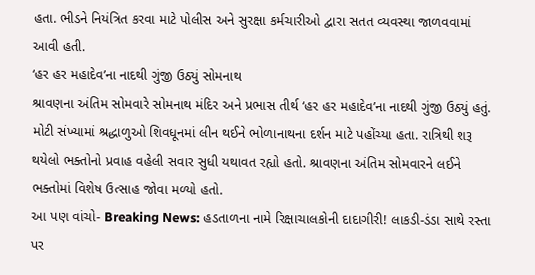હતા. ભીડને નિયંત્રિત કરવા માટે પોલીસ અને સુરક્ષા કર્મચારીઓ દ્વારા સતત વ્યવસ્થા જાળવવામાં આવી હતી.
‘હર હર મહાદેવ’ના નાદથી ગુંજી ઉઠ્યું સોમનાથ
શ્રાવણના અંતિમ સોમવારે સોમનાથ મંદિર અને પ્રભાસ તીર્થ ‘હર હર મહાદેવ’ના નાદથી ગુંજી ઉઠ્યું હતું. મોટી સંખ્યામાં શ્રદ્ધાળુઓ શિવધૂનમાં લીન થઈને ભોળાનાથના દર્શન માટે પહોંચ્યા હતા. રાત્રિથી શરૂ થયેલો ભક્તોનો પ્રવાહ વહેલી સવાર સુધી યથાવત રહ્યો હતો. શ્રાવણના અંતિમ સોમવારને લઈને ભક્તોમાં વિશેષ ઉત્સાહ જોવા મળ્યો હતો.
આ પણ વાંચો- Breaking News: હડતાળના નામે રિક્ષાચાલકોની દાદાગીરી! લાકડી-ડંડા સાથે રસ્તા પર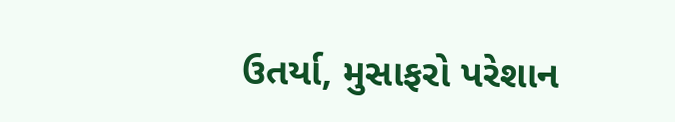ઉતર્યા, મુસાફરો પરેશાન